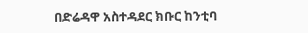በድሬዳዋ አስተዳደር ክቡር ከንቲባ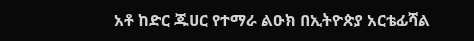አቶ ከድር ጁሀር የተማራ ልዑክ በኢትዮጵያ አርቴፊሻል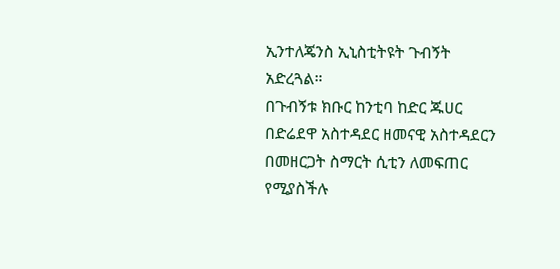ኢንተለጄንስ ኢኒስቲትዩት ጉብኝት አድረጓል።
በጉብኝቱ ክቡር ከንቲባ ከድር ጁሀር በድሬደዋ አስተዳደር ዘመናዊ አስተዳደርን በመዘርጋት ስማርት ሲቲን ለመፍጠር የሚያስችሉ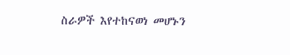ስራዎች እየተከናወነ መሆኑን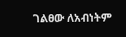ገልፀው ለአብነትም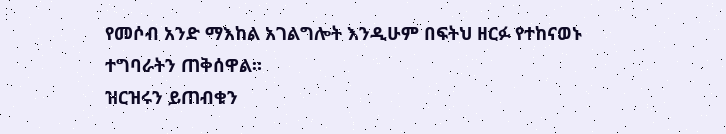የመሶብ አንድ ማእከል አገልግሎት እንዲሁም በፍትህ ዘርፉ የተከናወኑ ተግባራትን ጠቅሰዋል።
ዝርዝሩን ይጠብቁን